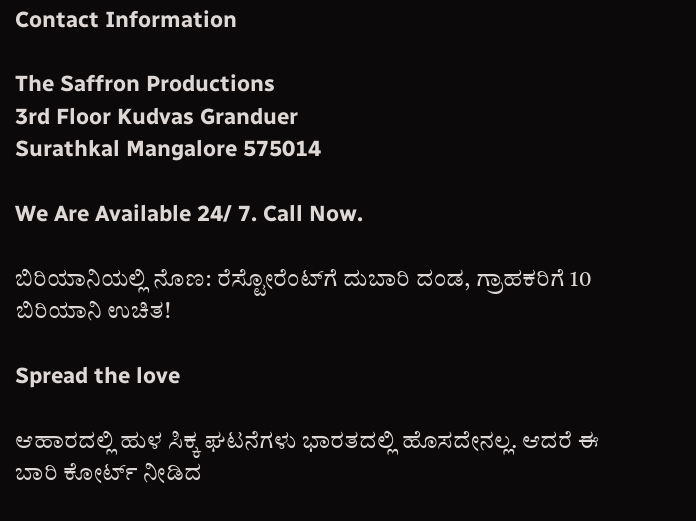Contact Information

The Saffron Productions
3rd Floor Kudvas Granduer
Surathkal Mangalore 575014

We Are Available 24/ 7. Call Now.

ಬಿರಿಯಾನಿಯಲ್ಲಿ ನೊಣ: ರೆಸ್ಟೋರೆಂಟ್‌ಗೆ ದುಬಾರಿ ದಂಡ, ಗ್ರಾಹಕರಿಗೆ 10 ಬಿರಿಯಾನಿ ಉಚಿತ!

Spread the love

ಆಹಾರದಲ್ಲಿ ಹುಳ ಸಿಕ್ಕ ಘಟನೆಗಳು ಭಾರತದಲ್ಲಿ ಹೊಸದೇನಲ್ಲ. ಆದರೆ ಈ ಬಾರಿ ಕೋರ್ಟ್ ನೀಡಿದ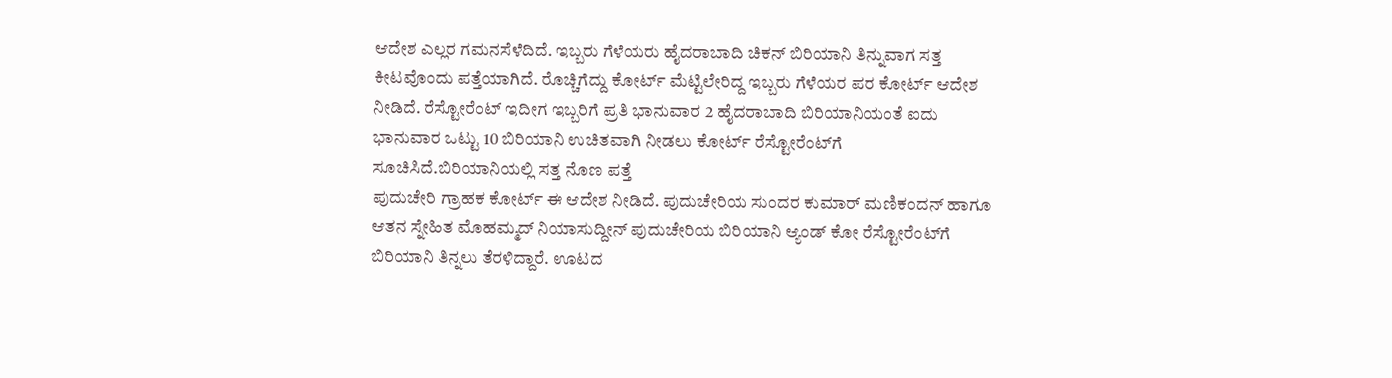ಆದೇಶ ಎಲ್ಲರ ಗಮನಸೆಳೆದಿದೆ. ಇಬ್ಬರು ಗೆಳೆಯರು ಹೈದರಾಬಾದಿ ಚಿಕನ್ ಬಿರಿಯಾನಿ ತಿನ್ನುವಾಗ ಸತ್ತ ಕೀಟವೊಂದು ಪತ್ತೆಯಾಗಿದೆ. ರೊಚ್ಚಿಗೆದ್ದು ಕೋರ್ಟ್ ಮೆಟ್ಟಿಲೇರಿದ್ದ ಇಬ್ಬರು ಗೆಳೆಯರ ಪರ ಕೋರ್ಟ್ ಆದೇಶ ನೀಡಿದೆ. ರೆಸ್ಟೋರೆಂಟ್ ಇದೀಗ ಇಬ್ಬರಿಗೆ ಪ್ರತಿ ಭಾನುವಾರ 2 ಹೈದರಾಬಾದಿ ಬಿರಿಯಾನಿಯಂತೆ ಐದು ಭಾನುವಾರ ಒಟ್ಟು 10 ಬಿರಿಯಾನಿ ಉಚಿತವಾಗಿ ನೀಡಲು ಕೋರ್ಟ್ ರೆಸ್ಟೋರೆಂಟ್‌ಗೆ ಸೂಚಿಸಿದೆ.ಬಿರಿಯಾನಿಯಲ್ಲಿ ಸತ್ತ ನೊಣ ಪತ್ತೆ
ಪುದುಚೇರಿ ಗ್ರಾಹಕ ಕೋರ್ಟ್ ಈ ಆದೇಶ ನೀಡಿದೆ. ಪುದುಚೇರಿಯ ಸುಂದರ ಕುಮಾರ್ ಮಣಿಕಂದನ್ ಹಾಗೂ ಆತನ ಸ್ನೇಹಿತ ಮೊಹಮ್ಮದ್ ನಿಯಾಸುದ್ದೀನ್ ಪುದುಚೇರಿಯ ಬಿರಿಯಾನಿ ಆ್ಯಂಡ್ ಕೋ ರೆಸ್ಟೋರೆಂಟ್‌ಗೆ ಬಿರಿಯಾನಿ ತಿನ್ನಲು ತೆರಳಿದ್ದಾರೆ. ಊಟದ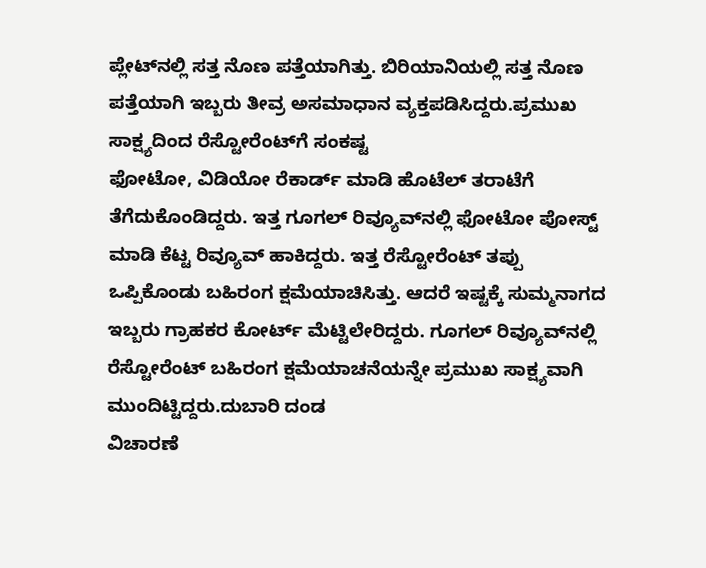ಪ್ಲೇಟ್‌ನಲ್ಲಿ ಸತ್ತ ನೊಣ ಪತ್ತೆಯಾಗಿತ್ತು. ಬಿರಿಯಾನಿಯಲ್ಲಿ ಸತ್ತ ನೊಣ ಪತ್ತೆಯಾಗಿ ಇಬ್ಬರು ತೀವ್ರ ಅಸಮಾಧಾನ ವ್ಯಕ್ತಪಡಿಸಿದ್ದರು.ಪ್ರಮುಖ ಸಾಕ್ಷ್ಯದಿಂದ ರೆಸ್ಟೋರೆಂಟ್‌ಗೆ ಸಂಕಷ್ಟ
ಫೋಟೋ, ವಿಡಿಯೋ ರೆಕಾರ್ಡ್ ಮಾಡಿ ಹೊಟೆಲ್ ತರಾಟೆಗೆ ತೆಗೆದುಕೊಂಡಿದ್ದರು. ಇತ್ತ ಗೂಗಲ್ ರಿವ್ಯೂವ್‌ನಲ್ಲಿ ಫೋಟೋ ಪೋಸ್ಟ್ ಮಾಡಿ ಕೆಟ್ಟ ರಿವ್ಯೂವ್ ಹಾಕಿದ್ದರು. ಇತ್ತ ರೆಸ್ಟೋರೆಂಟ್ ತಪ್ಪು ಒಪ್ಪಿಕೊಂಡು ಬಹಿರಂಗ ಕ್ಷಮೆಯಾಚಿಸಿತ್ತು. ಆದರೆ ಇಷ್ಟಕ್ಕೆ ಸುಮ್ಮನಾಗದ ಇಬ್ಬರು ಗ್ರಾಹಕರ ಕೋರ್ಟ್ ಮೆಟ್ಟಿಲೇರಿದ್ದರು. ಗೂಗಲ್ ರಿವ್ಯೂವ್‌ನಲ್ಲಿ ರೆಸ್ಟೋರೆಂಟ್ ಬಹಿರಂಗ ಕ್ಷಮೆಯಾಚನೆಯನ್ನೇ ಪ್ರಮುಖ ಸಾಕ್ಷ್ಯವಾಗಿ ಮುಂದಿಟ್ಟಿದ್ದರು.ದುಬಾರಿ ದಂಡ
ವಿಚಾರಣೆ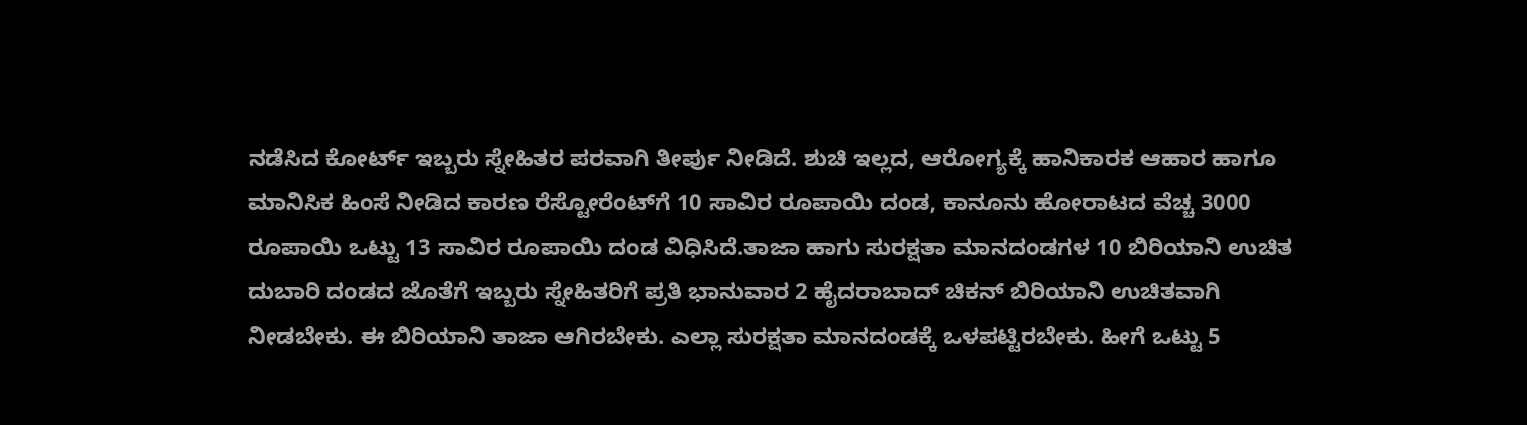ನಡೆಸಿದ ಕೋರ್ಟ್ ಇಬ್ಬರು ಸ್ನೇಹಿತರ ಪರವಾಗಿ ತೀರ್ಪು ನೀಡಿದೆ. ಶುಚಿ ಇಲ್ಲದ, ಆರೋಗ್ಯಕ್ಕೆ ಹಾನಿಕಾರಕ ಆಹಾರ ಹಾಗೂ ಮಾನಿಸಿಕ ಹಿಂಸೆ ನೀಡಿದ ಕಾರಣ ರೆಸ್ಟೋರೆಂಟ್‌ಗೆ 10 ಸಾವಿರ ರೂಪಾಯಿ ದಂಡ, ಕಾನೂನು ಹೋರಾಟದ ವೆಚ್ಚ 3000 ರೂಪಾಯಿ ಒಟ್ಟು 13 ಸಾವಿರ ರೂಪಾಯಿ ದಂಡ ವಿಧಿಸಿದೆ.ತಾಜಾ ಹಾಗು ಸುರಕ್ಷತಾ ಮಾನದಂಡಗಳ 10 ಬಿರಿಯಾನಿ ಉಚಿತ
ದುಬಾರಿ ದಂಡದ ಜೊತೆಗೆ ಇಬ್ಬರು ಸ್ನೇಹಿತರಿಗೆ ಪ್ರತಿ ಭಾನುವಾರ 2 ಹೈದರಾಬಾದ್ ಚಿಕನ್ ಬಿರಿಯಾನಿ ಉಚಿತವಾಗಿ ನೀಡಬೇಕು. ಈ ಬಿರಿಯಾನಿ ತಾಜಾ ಆಗಿರಬೇಕು. ಎಲ್ಲಾ ಸುರಕ್ಷತಾ ಮಾನದಂಡಕ್ಕೆ ಒಳಪಟ್ಟಿರಬೇಕು. ಹೀಗೆ ಒಟ್ಟು 5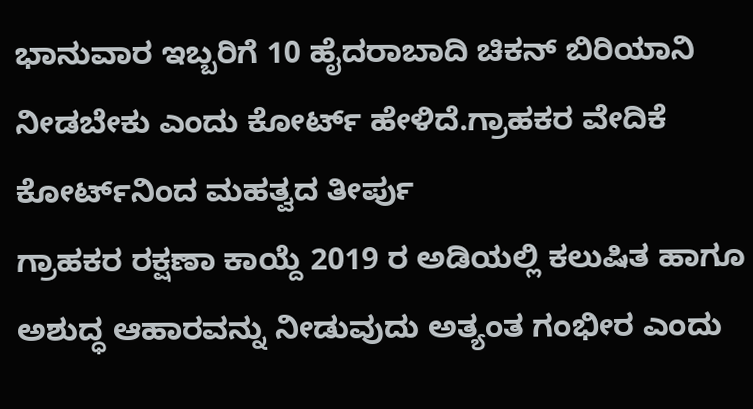ಭಾನುವಾರ ಇಬ್ಬರಿಗೆ 10 ಹೈದರಾಬಾದಿ ಚಿಕನ್ ಬಿರಿಯಾನಿ ನೀಡಬೇಕು ಎಂದು ಕೋರ್ಟ್ ಹೇಳಿದೆ.ಗ್ರಾಹಕರ ವೇದಿಕೆ ಕೋರ್ಟ್‌ನಿಂದ ಮಹತ್ವದ ತೀರ್ಪು
ಗ್ರಾಹಕರ ರಕ್ಷಣಾ ಕಾಯ್ದೆ 2019 ರ ಅಡಿಯಲ್ಲಿ ಕಲುಷಿತ ಹಾಗೂ ಅಶುದ್ಧ ಆಹಾರವನ್ನು ನೀಡುವುದು ಅತ್ಯಂತ ಗಂಭೀರ ಎಂದು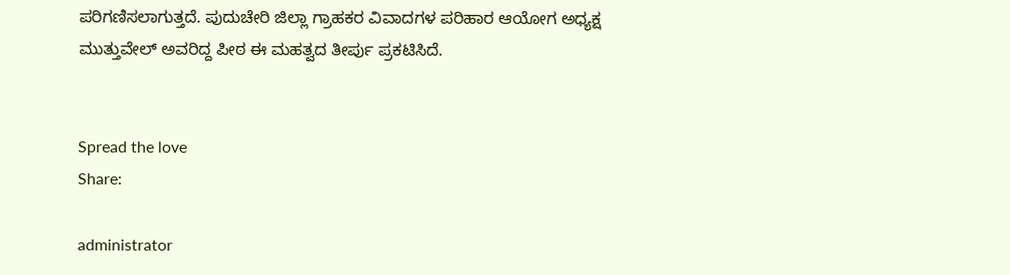ಪರಿಗಣಿಸಲಾಗುತ್ತದೆ. ಪುದುಚೇರಿ ಜಿಲ್ಲಾ ಗ್ರಾಹಕರ ವಿವಾದಗಳ ಪರಿಹಾರ ಆಯೋಗ ಅಧ್ಯಕ್ಷ ಮುತ್ತುವೇಲ್ ಅವರಿದ್ದ ಪೀಠ ಈ ಮಹತ್ವದ ತೀರ್ಪು ಪ್ರಕಟಿಸಿದೆ.


Spread the love
Share:

administrator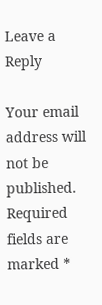Leave a Reply

Your email address will not be published. Required fields are marked *